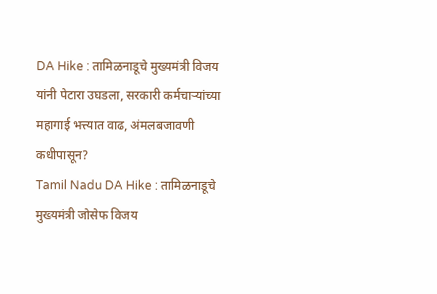DA Hike : तामिळनाडूचे मुख्यमंत्री विजय यांनी पेटारा उघडला, सरकारी कर्मचाऱ्यांच्या महागाई भत्त्यात वाढ, अंमलबजावणी कधीपासून?
Tamil Nadu DA Hike : तामिळनाडूचे मुख्यमंत्री जोसेफ विजय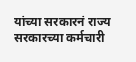यांच्या सरकारनं राज्य सरकारच्या कर्मचारी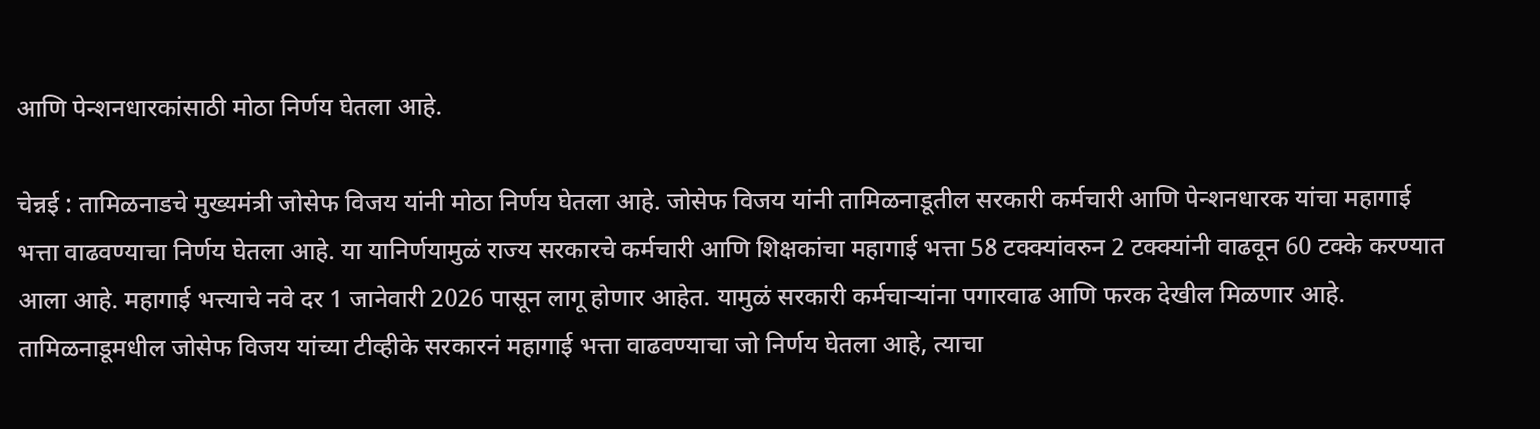आणि पेन्शनधारकांसाठी मोठा निर्णय घेतला आहे.

चेन्नई : तामिळनाडचे मुख्यमंत्री जोसेफ विजय यांनी मोठा निर्णय घेतला आहे. जोसेफ विजय यांनी तामिळनाडूतील सरकारी कर्मचारी आणि पेन्शनधारक यांचा महागाई भत्ता वाढवण्याचा निर्णय घेतला आहे. या यानिर्णयामुळं राज्य सरकारचे कर्मचारी आणि शिक्षकांचा महागाई भत्ता 58 टक्क्यांवरुन 2 टक्क्यांनी वाढवून 60 टक्के करण्यात आला आहे. महागाई भत्त्याचे नवे दर 1 जानेवारी 2026 पासून लागू होणार आहेत. यामुळं सरकारी कर्मचाऱ्यांना पगारवाढ आणि फरक देखील मिळणार आहे.
तामिळनाडूमधील जोसेफ विजय यांच्या टीव्हीके सरकारनं महागाई भत्ता वाढवण्याचा जो निर्णय घेतला आहे, त्याचा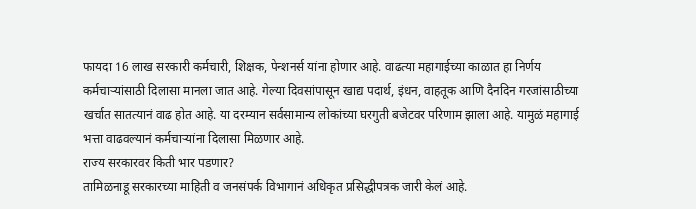फायदा 16 लाख सरकारी कर्मचारी, शिक्षक, पेन्शनर्स यांना होणार आहे. वाढत्या महागाईच्या काळात हा निर्णय कर्मचाऱ्यांसाठी दिलासा मानला जात आहे. गेल्या दिवसांपासून खाद्य पदार्थ, इंधन, वाहतूक आणि दैनदिन गरजांसाठीच्या खर्चात सातत्यानं वाढ होत आहे. या दरम्यान सर्वसामान्य लोकांच्या घरगुती बजेटवर परिणाम झाला आहे. यामुळं महागाई भत्ता वाढवल्यानं कर्मचाऱ्यांना दिलासा मिळणार आहे.
राज्य सरकारवर किती भार पडणार?
तामिळनाडू सरकारच्या माहिती व जनसंपर्क विभागानं अधिकृत प्रसिद्धीपत्रक जारी केलं आहे.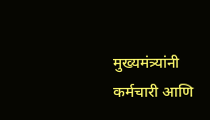मुख्यमंत्र्यांनी कर्मचारी आणि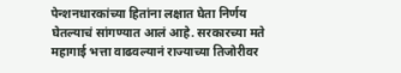पेन्शनधारकांच्या हितांना लक्षात घेता निर्णय घेतल्याचं सांगण्यात आलं आहे. सरकारच्या मते महागाई भत्ता वाढवल्यानं राज्याच्या तिजोरीवर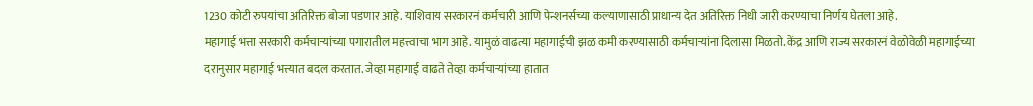1230 कोटी रुपयांचा अतिरिक्त बोजा पडणार आहे. याशिवाय सरकारनं कर्मचारी आणि पेन्शनर्सच्या कल्याणासाठी प्राधान्य देत अतिरिक्त निधी जारी करण्याचा निर्णय घेतला आहे.
महागाई भत्ता सरकारी कर्मचाऱ्यांच्या पगारातील महत्त्वाचा भाग आहे. यामुळं वाढत्या महागाईची झळ कमी करण्यासाठी कर्मचाऱ्यांना दिलासा मिळतो. केंद्र आणि राज्य सरकारनं वेळोवेळी महागाईच्या दरानुसार महागाई भत्त्यात बदल करतात. जेव्हा महागाई वाढते तेव्हा कर्मचाऱ्यांच्या हातात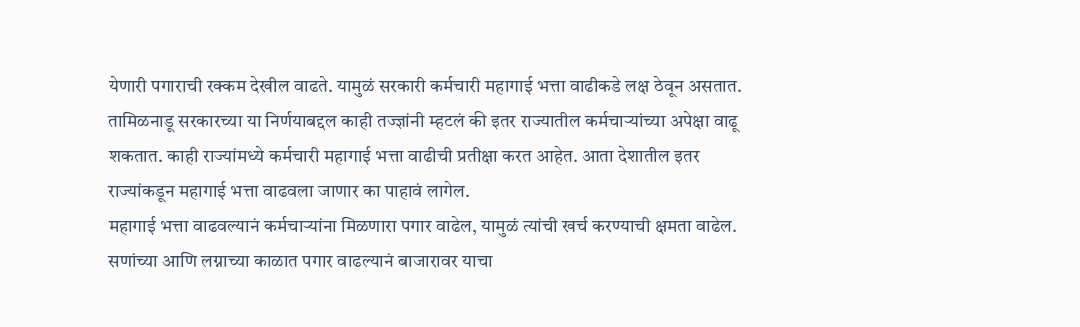येणारी पगाराची रक्कम देखील वाढते. यामुळं सरकारी कर्मचारी महागाई भत्ता वाढीकडे लक्ष ठेवून असतात.
तामिळनाडू सरकारच्या या निर्णयाबद्दल काही तज्ज्ञांनी म्हटलं की इतर राज्यातील कर्मचाऱ्यांच्या अपेक्षा वाढू शकतात. काही राज्यांमध्ये कर्मचारी महागाई भत्ता वाढीची प्रतीक्षा करत आहेत. आता देशातील इतर राज्यांकडून महागाई भत्ता वाढवला जाणार का पाहावं लागेल.
महागाई भत्ता वाढवल्यानं कर्मचाऱ्यांना मिळणारा पगार वाढेल, यामुळं त्यांची खर्च करण्याची क्षमता वाढेल. सणांच्या आणि लग्नाच्या काळात पगार वाढल्यानं बाजारावर याचा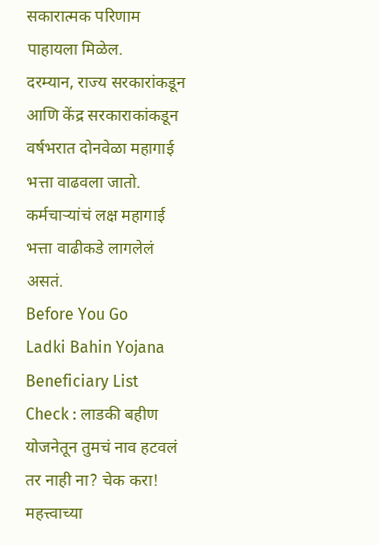सकारात्मक परिणाम पाहायला मिळेल.
दरम्यान, राज्य सरकारांकडून आणि केंद्र सरकाराकांकडून वर्षभरात दोनवेळा महागाई भत्ता वाढवला जातो. कर्मचाऱ्यांचं लक्ष महागाई भत्ता वाढीकडे लागलेलं असतं.
Before You Go
Ladki Bahin Yojana Beneficiary List Check : लाडकी बहीण योजनेतून तुमचं नाव हटवलं तर नाही ना? चेक करा!
महत्त्वाच्या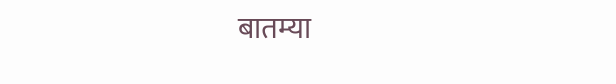बातम्या